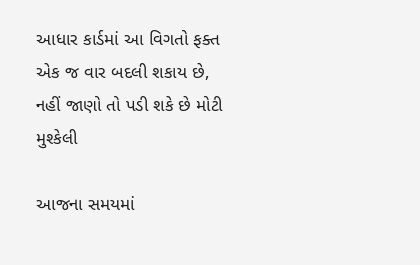આધાર કાર્ડમાં આ વિગતો ફક્ત એક જ વાર બદલી શકાય છે, નહીં જાણો તો પડી શકે છે મોટી મુશ્કેલી

આજના સમયમાં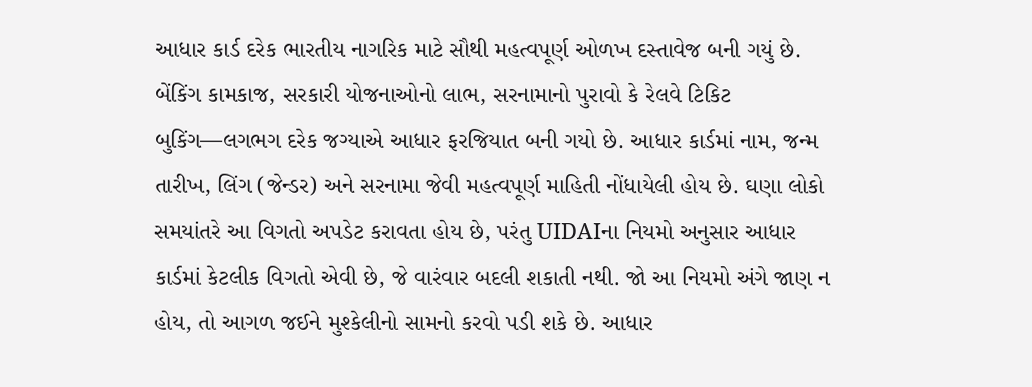આધાર કાર્ડ દરેક ભારતીય નાગરિક માટે સૌથી મહત્વપૂર્ણ ઓળખ દસ્તાવેજ બની ગયું છે. બેંકિંગ કામકાજ, સરકારી યોજનાઓનો લાભ, સરનામાનો પુરાવો કે રેલવે ટિકિટ બુકિંગ—લગભગ દરેક જગ્યાએ આધાર ફરજિયાત બની ગયો છે. આધાર કાર્ડમાં નામ, જન્મ તારીખ, લિંગ (જેન્ડર) અને સરનામા જેવી મહત્વપૂર્ણ માહિતી નોંધાયેલી હોય છે. ઘણા લોકો સમયાંતરે આ વિગતો અપડેટ કરાવતા હોય છે, પરંતુ UIDAIના નિયમો અનુસાર આધાર કાર્ડમાં કેટલીક વિગતો એવી છે, જે વારંવાર બદલી શકાતી નથી. જો આ નિયમો અંગે જાણ ન હોય, તો આગળ જઈને મુશ્કેલીનો સામનો કરવો પડી શકે છે. આધાર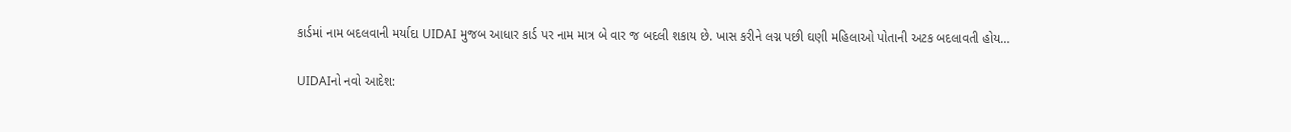કાર્ડમાં નામ બદલવાની મર્યાદા UIDAI મુજબ આધાર કાર્ડ પર નામ માત્ર બે વાર જ બદલી શકાય છે. ખાસ કરીને લગ્ન પછી ઘણી મહિલાઓ પોતાની અટક બદલાવતી હોય…

UIDAIનો નવો આદેશ: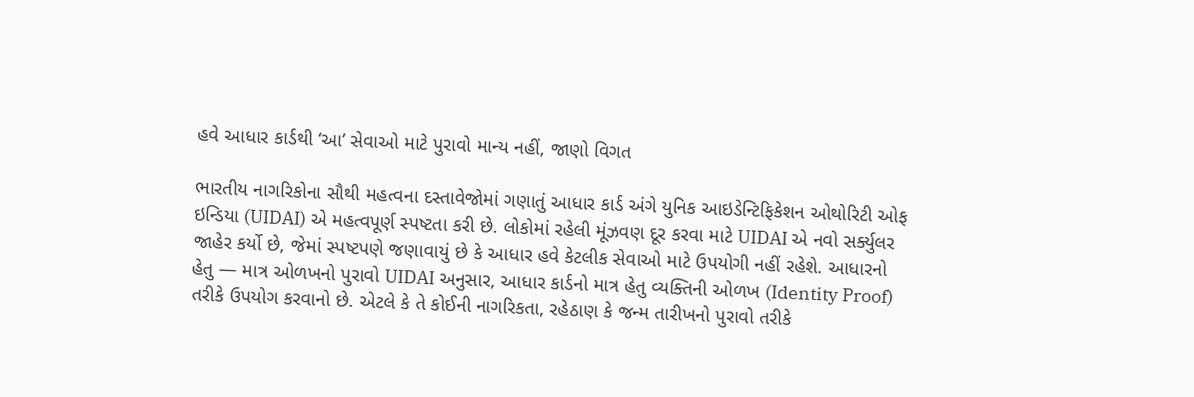હવે આધાર કાર્ડથી ‘આ’ સેવાઓ માટે પુરાવો માન્ય નહીં, જાણો વિગત

ભારતીય નાગરિકોના સૌથી મહત્વના દસ્તાવેજોમાં ગણાતું આધાર કાર્ડ અંગે યુનિક આઇડેન્ટિફિકેશન ઓથોરિટી ઓફ ઇન્ડિયા (UIDAI) એ મહત્વપૂર્ણ સ્પષ્ટતા કરી છે. લોકોમાં રહેલી મૂંઝવણ દૂર કરવા માટે UIDAI એ નવો સર્ક્યુલર જાહેર કર્યો છે, જેમાં સ્પષ્ટપણે જણાવાયું છે કે આધાર હવે કેટલીક સેવાઓ માટે ઉપયોગી નહીં રહેશે. આધારનો હેતુ — માત્ર ઓળખનો પુરાવો UIDAI અનુસાર, આધાર કાર્ડનો માત્ર હેતુ વ્યક્તિની ઓળખ (Identity Proof) તરીકે ઉપયોગ કરવાનો છે. એટલે કે તે કોઈની નાગરિકતા, રહેઠાણ કે જન્મ તારીખનો પુરાવો તરીકે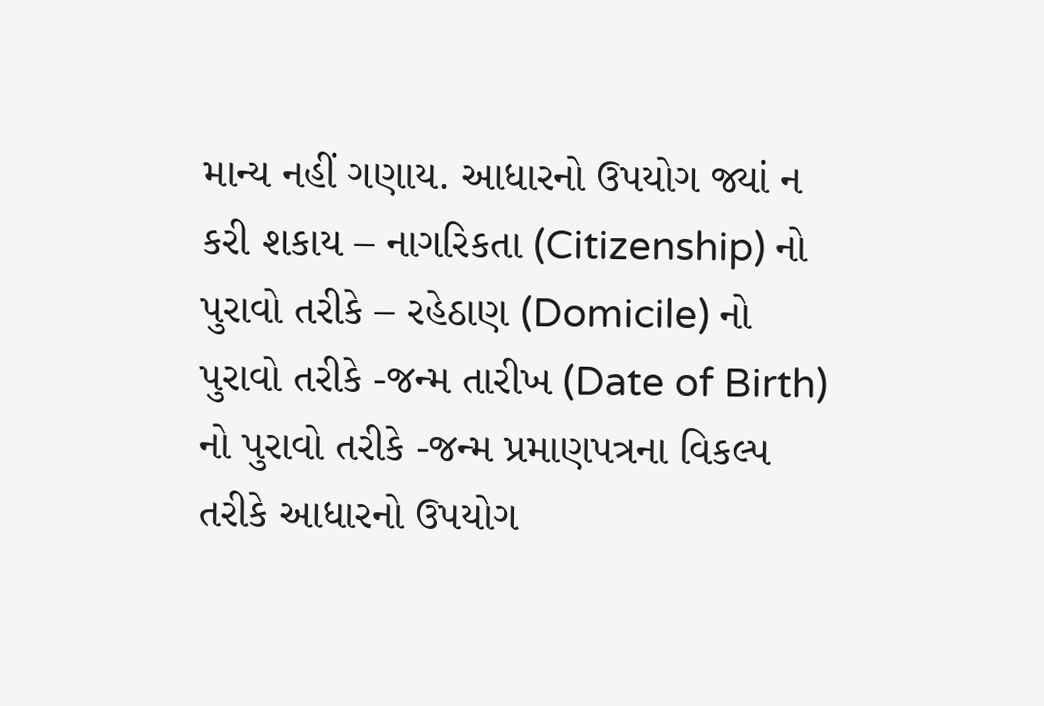માન્ય નહીં ગણાય. આધારનો ઉપયોગ જ્યાં ન કરી શકાય – નાગરિકતા (Citizenship) નો પુરાવો તરીકે – રહેઠાણ (Domicile) નો પુરાવો તરીકે -જન્મ તારીખ (Date of Birth) નો પુરાવો તરીકે -જન્મ પ્રમાણપત્રના વિકલ્પ તરીકે આધારનો ઉપયોગ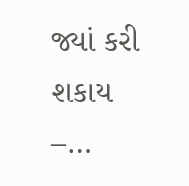જ્યાં કરી શકાય –…